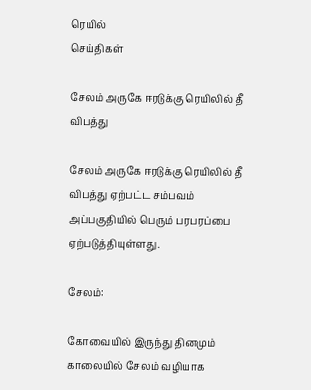ரெயில்
செய்திகள்

சேலம் அருகே ஈரடுக்கு ரெயிலில் தீ விபத்து

சேலம் அருகே ஈரடுக்கு ரெயிலில் தீ விபத்து ஏற்பட்ட சம்பவம் அப்பகுதியில் பெரும் பரபரப்பை ஏற்படுத்தியுள்ளது.

சேலம்:

கோவையில் இருந்து தினமும் காலையில் சேலம் வழியாக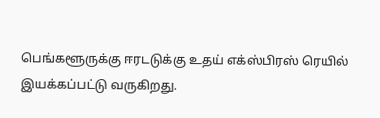பெங்களூருக்கு ஈரடடுக்கு உதய் எக்ஸ்பிரஸ் ரெயில் இயக்கப்பட்டு வருகிறது.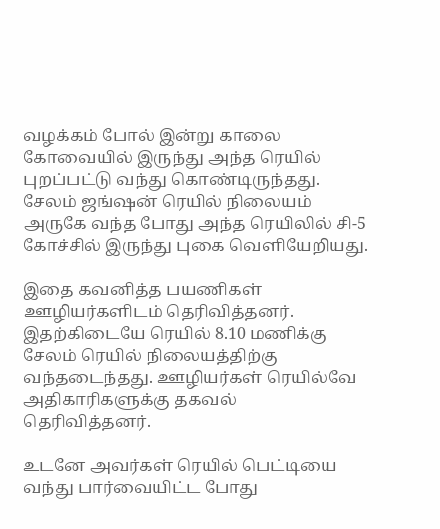வழக்கம் போல் இன்று காலை கோவையில் இருந்து அந்த ரெயில் புறப்பட்டு வந்து கொண்டிருந்தது. சேலம் ஜங்‌ஷன் ரெயில் நிலையம் அருகே வந்த போது அந்த ரெயிலில் சி-5 கோச்சில் இருந்து புகை வெளியேறியது.

இதை கவனித்த பயணிகள் ஊழியர்களிடம் தெரிவித்தனர். இதற்கிடையே ரெயில் 8.10 மணிக்கு சேலம் ரெயில் நிலையத்திற்கு வந்தடைந்தது. ஊழியர்கள் ரெயில்வே அதிகாரிகளுக்கு தகவல் தெரிவித்தனர்.

உடனே அவர்கள் ரெயில் பெட்டியை வந்து பார்வையிட்ட போது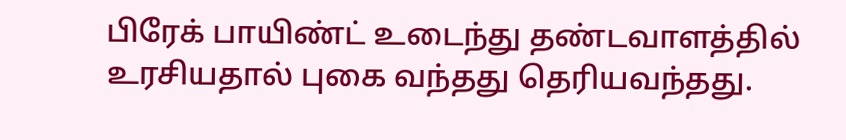பிரேக் பாயிண்ட் உடைந்து தண்டவாளத்தில் உரசியதால் புகை வந்தது தெரியவந்தது.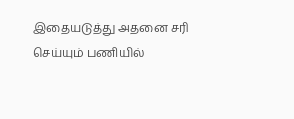இதையடுத்து அதனை சரி செய்யும் பணியில்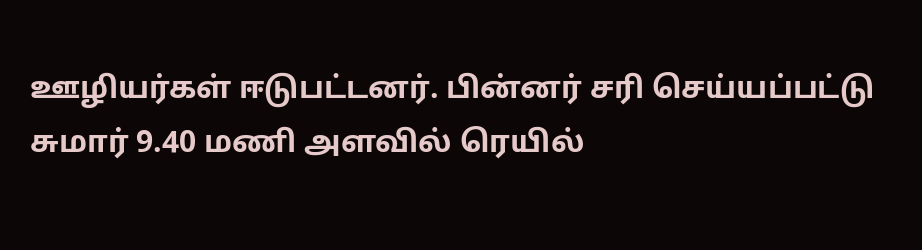ஊழியர்கள் ஈடுபட்டனர். பின்னர் சரி செய்யப்பட்டு சுமார் 9.40 மணி அளவில் ரெயில்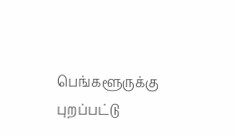பெங்களூருக்கு புறப்பட்டு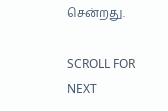சென்றது.

SCROLL FOR NEXT